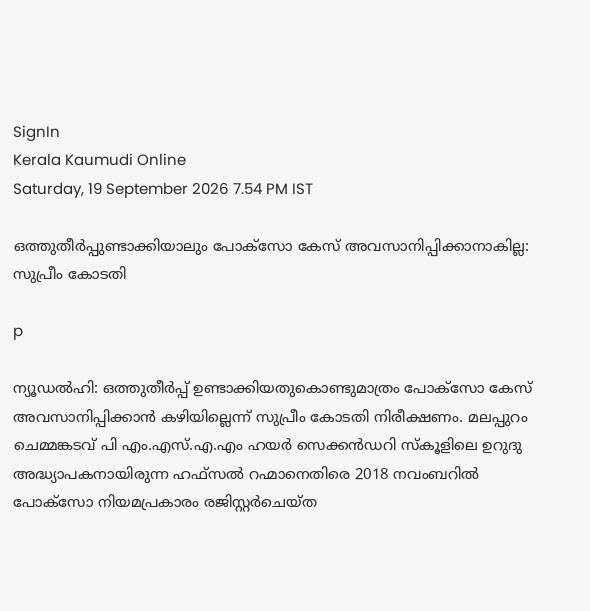SignIn
Kerala Kaumudi Online
Saturday, 19 September 2026 7.54 PM IST

ഒത്തുതീർപ്പുണ്ടാക്കിയാലും പോക്സോ കേസ് അവസാനിപ്പിക്കാനാകില്ല: സുപ്രീം കോടതി

p

ന്യൂഡൽഹി: ഒത്തുതീർപ്പ് ഉണ്ടാക്കിയതുകൊണ്ടുമാത്രം പോക്സോ കേസ് അവസാനിപ്പിക്കാൻ കഴിയില്ലെന്ന് സുപ്രീം കോടതി നിരീക്ഷണം. മലപ്പുറം ചെമ്മങ്കടവ് പി എം.എസ്.എ.എം ഹയർ സെക്കൻഡറി സ്കൂളിലെ ഉറുദു അദ്ധ്യാപകനായിരുന്ന ഹഫ്സൽ റഹ്മാനെതിരെ 2018 നവംബറിൽ പോക്സോ നിയമപ്രകാരം രജിസ്റ്റർചെയ്ത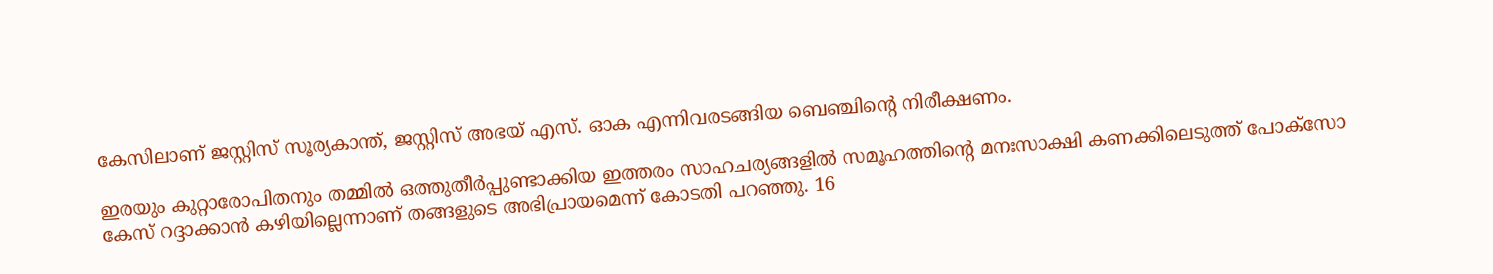കേസിലാണ് ജസ്റ്റിസ് സൂര്യകാന്ത്, ജസ്റ്റിസ് അഭയ് എസ്. ഓക എന്നിവരടങ്ങിയ ബെഞ്ചിന്റെ നിരീക്ഷണം.

ഇരയും കുറ്റാരോപിതനും തമ്മിൽ ഒത്തുതീർപ്പുണ്ടാക്കിയ ഇത്തരം സാഹചര്യങ്ങളിൽ സമൂഹത്തിന്റെ മനഃസാക്ഷി കണക്കിലെടുത്ത് പോക്സോ കേസ് റദ്ദാക്കാൻ കഴിയില്ലെന്നാണ് തങ്ങളുടെ അഭിപ്രായമെന്ന് കോടതി പറഞ്ഞു. 16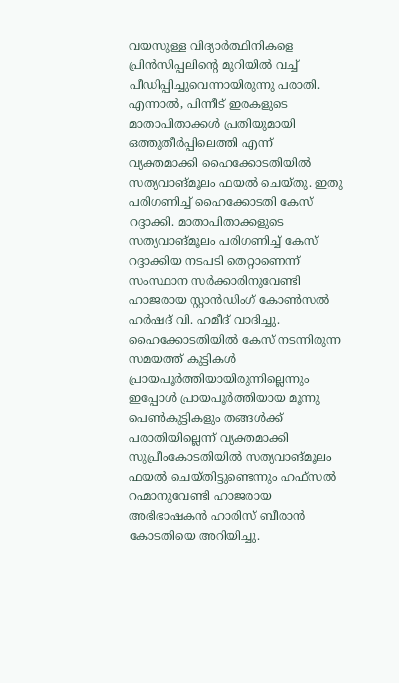വയസുള്ള വിദ്യാർത്ഥിനികളെ പ്രിൻസിപ്പലിന്റെ മുറിയിൽ വച്ച് പീഡിപ്പിച്ചുവെന്നായിരുന്നു പരാതി. എന്നാൽ, പിന്നീട് ഇരകളുടെ മാതാപിതാക്കൾ പ്രതിയുമായി ഒത്തുതീർപ്പിലെത്തി എന്ന് വ്യക്തമാക്കി ഹൈക്കോടതിയിൽ സത്യവാങ്മൂലം ഫയൽ ചെയ്തു. ഇതു പരിഗണിച്ച് ഹൈക്കോടതി കേസ് റദ്ദാക്കി. മാതാപിതാക്കളുടെ സത്യവാങ്മൂലം പരിഗണിച്ച് കേസ് റദ്ദാക്കിയ നടപടി തെറ്റാണെന്ന് സംസ്ഥാന സർക്കാരിനുവേണ്ടി ഹാജരായ സ്റ്റാൻഡിംഗ് കോൺസൽ ഹർഷദ് വി. ഹമീദ് വാദിച്ചു. ഹൈക്കോടതിയിൽ കേസ് നടന്നിരുന്ന സമയത്ത് കുട്ടികൾ പ്രായപൂർത്തിയായിരുന്നില്ലെന്നും ഇപ്പോൾ പ്രായപൂർത്തിയായ മൂന്നു പെൺകുട്ടികളും തങ്ങൾക്ക് പരാതിയില്ലെന്ന് വ്യക്തമാക്കി സുപ്രീംകോടതിയിൽ സത്യവാങ്‌മൂലം ഫയൽ ചെയ്തിട്ടുണ്ടെന്നും ഹഫ്സൽ റഹ്മാനുവേണ്ടി ഹാജരായ അഭിഭാഷകൻ ഹാരിസ് ബീരാൻ കോടതിയെ അറിയിച്ചു.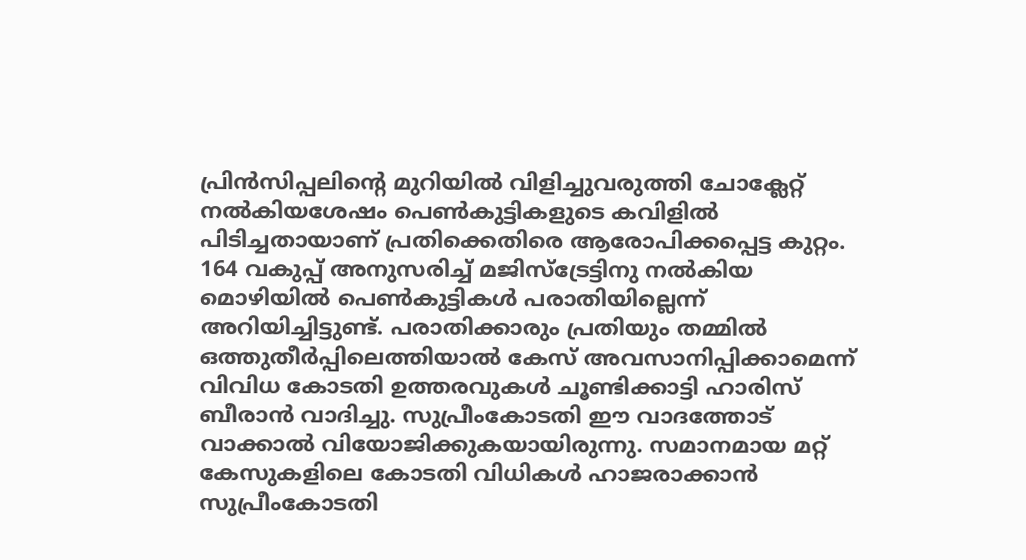പ്രിൻസിപ്പലിന്റെ മുറിയിൽ വിളിച്ചുവരുത്തി ചോക്ലേറ്റ് നൽകിയശേഷം പെൺകുട്ടികളുടെ കവിളിൽ പിടിച്ചതായാണ് പ്രതിക്കെതിരെ ആരോപിക്കപ്പെട്ട കുറ്റം. 164 വകുപ്പ് അനുസരിച്ച് മജിസ്ട്രേട്ടിനു നൽകിയ മൊഴിയിൽ പെൺകുട്ടികൾ പരാതിയില്ലെന്ന് അറിയിച്ചിട്ടുണ്ട്. പരാതിക്കാരും പ്രതിയും തമ്മിൽ ഒത്തുതീർപ്പിലെത്തിയാൽ കേസ് അവസാനിപ്പിക്കാമെന്ന് വിവിധ കോടതി ഉത്തരവുകൾ ചൂണ്ടിക്കാട്ടി ഹാരിസ് ബീരാൻ വാദിച്ചു. സുപ്രീംകോടതി ഈ വാദത്തോട് വാക്കാൽ വിയോജിക്കുകയായിരുന്നു. സമാനമായ മറ്റ് കേസുകളിലെ കോടതി വിധികൾ ഹാജരാക്കാൻ സുപ്രീംകോടതി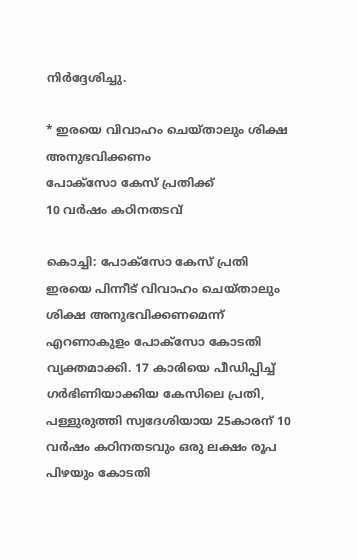നിർദ്ദേശിച്ചു.

* ഇരയെ വിവാഹം ചെയ്താലും ശിക്ഷ അനുഭവിക്കണം
പോക്സോ കേസ് പ്രതിക്ക്
10 വർഷം കഠിനതടവ്

കൊച്ചി: പോക്സോ കേസ് പ്രതി ഇരയെ പിന്നീട് വിവാഹം ചെയ്താലും ശിക്ഷ അനുഭവിക്കണമെന്ന് എറണാകുളം പോക്സോ കോടതി വ്യക്തമാക്കി. 17 കാരിയെ പീഡിപ്പിച്ച് ഗർഭിണിയാക്കിയ കേസിലെ പ്രതി, പള്ളുരുത്തി സ്വദേശിയായ 25കാരന് 10 വർഷം കഠിനതടവും ഒരു ലക്ഷം രൂപ പിഴയും കോടതി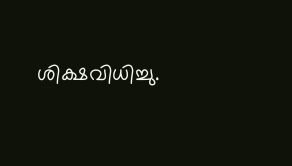ശിക്ഷവിധിച്ചു.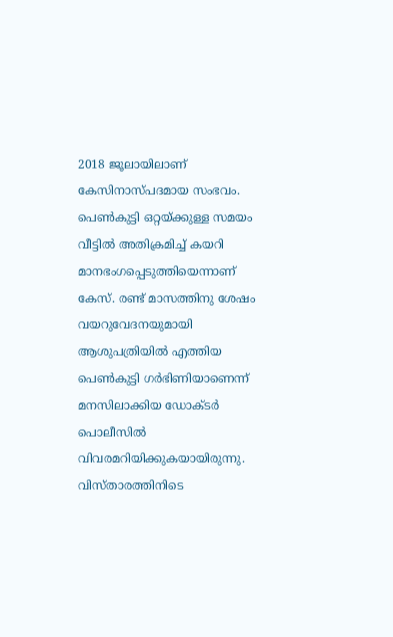2018 ജൂലായിലാണ് കേസിനാസ്പദമായ സംഭവം. പെൺകുട്ടി ഒറ്റയ്ക്കുള്ള സമയം വീട്ടിൽ അതിക്രമിച്ച് കയറി മാനഭംഗപ്പെടുത്തിയെന്നാണ് കേസ്. രണ്ട് മാസത്തിനു ശേഷം വയറുവേദനയുമായി ആശുപത്രിയിൽ എത്തിയ പെൺകുട്ടി ഗർഭിണിയാണെന്ന് മനസിലാക്കിയ ഡോക്ടർ പൊലീസിൽ വിവരമറിയിക്കുകയായിരുന്നു. വിസ്താരത്തിനിടെ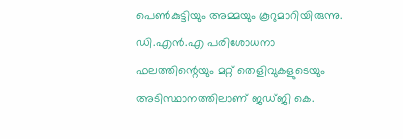പെൺകുട്ടിയും അമ്മയും കൂറുമാറിയിരുന്നു. ഡി.എൻ.എ പരിശോധനാ ഫലത്തിന്റെയും മറ്റ് തെളിവുകളുടെയും അടിസ്ഥാനത്തിലാണ് ജഡ്ജി കെ.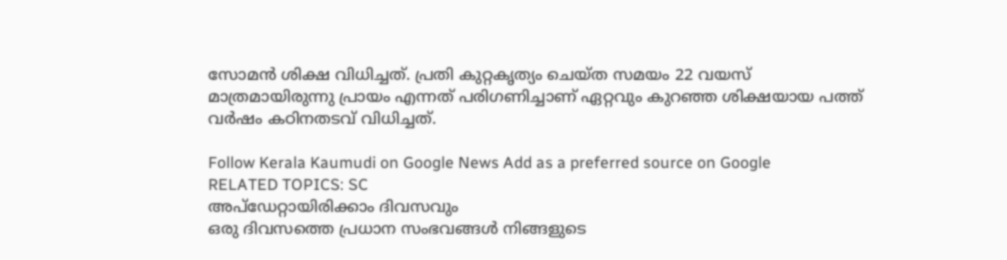സോമൻ ശിക്ഷ വിധിച്ചത്. പ്രതി കുറ്റകൃത്യം ചെയ്ത സമയം 22 വയസ് മാത്രമായിരുന്നു പ്രായം എന്നത് പരിഗണിച്ചാണ് ഏറ്റവും കുറഞ്ഞ ശിക്ഷയായ പത്ത് വർഷം കഠിനതടവ് വിധിച്ചത്.

Follow Kerala Kaumudi on Google News Add as a preferred source on Google
RELATED TOPICS: SC
അപ്ഡേറ്റായിരിക്കാം ദിവസവും
ഒരു ദിവസത്തെ പ്രധാന സംഭവങ്ങൾ നിങ്ങളുടെ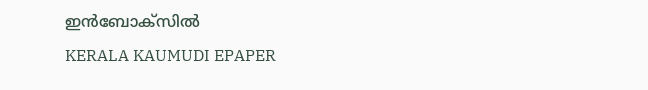ഇൻബോക്സിൽ
KERALA KAUMUDI EPAPER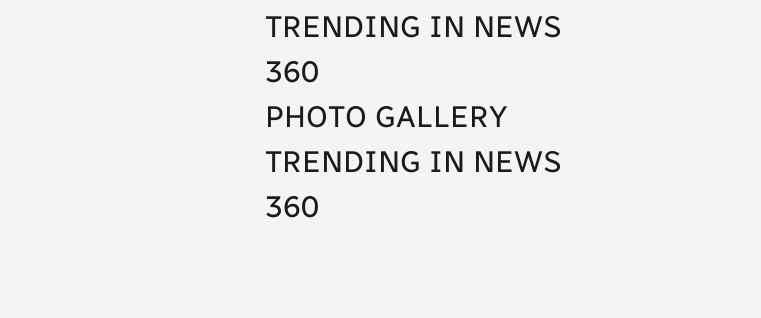TRENDING IN NEWS 360
PHOTO GALLERY
TRENDING IN NEWS 360